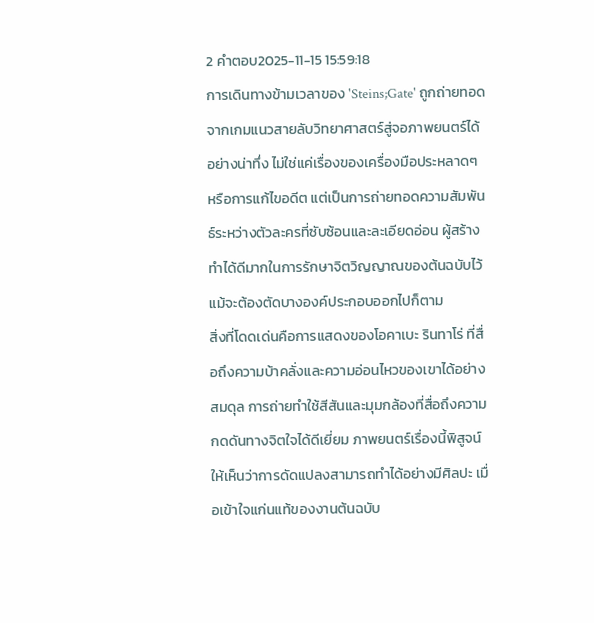2 คำตอบ2025-11-15 15:59:18
การเดินทางข้ามเวลาของ 'Steins;Gate' ถูกถ่ายทอดจากเกมแนวสายลับวิทยาศาสตร์สู่จอภาพยนตร์ได้อย่างน่าทึ่ง ไม่ใช่แค่เรื่องของเครื่องมือประหลาดๆ หรือการแก้ไขอดีต แต่เป็นการถ่ายทอดความสัมพันธ์ระหว่างตัวละครที่ซับซ้อนและละเอียดอ่อน ผู้สร้างทำได้ดีมากในการรักษาจิตวิญญาณของต้นฉบับไว้ แม้จะต้องตัดบางองค์ประกอบออกไปก็ตาม
สิ่งที่โดดเด่นคือการแสดงของโอคาเบะ รินทาโร่ ที่สื่อถึงความบ้าคลั่งและความอ่อนไหวของเขาได้อย่างสมดุล การถ่ายทำใช้สีสันและมุมกล้องที่สื่อถึงความกดดันทางจิตใจได้ดีเยี่ยม ภาพยนตร์เรื่องนี้พิสูจน์ให้เห็นว่าการดัดแปลงสามารถทำได้อย่างมีศิลปะ เมื่อเข้าใจแก่นแท้ของงานต้นฉบับ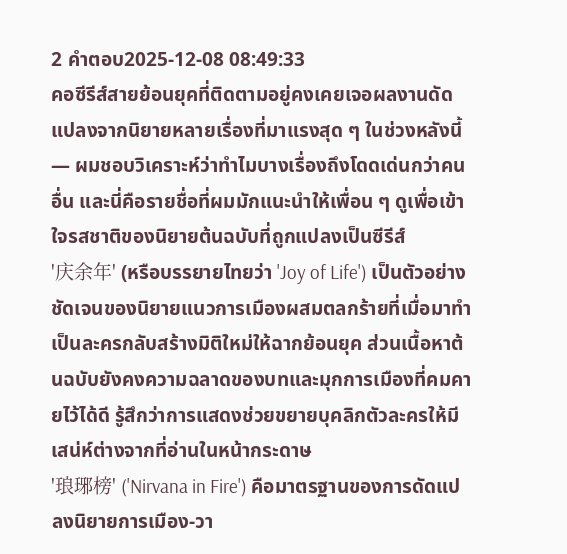2 คำตอบ2025-12-08 08:49:33
คอซีรีส์สายย้อนยุคที่ติดตามอยู่คงเคยเจอผลงานดัดแปลงจากนิยายหลายเรื่องที่มาแรงสุด ๆ ในช่วงหลังนี้ — ผมชอบวิเคราะห์ว่าทำไมบางเรื่องถึงโดดเด่นกว่าคนอื่น และนี่คือรายชื่อที่ผมมักแนะนำให้เพื่อน ๆ ดูเพื่อเข้าใจรสชาติของนิยายต้นฉบับที่ถูกแปลงเป็นซีรีส์
'庆余年' (หรือบรรยายไทยว่า 'Joy of Life') เป็นตัวอย่างชัดเจนของนิยายแนวการเมืองผสมตลกร้ายที่เมื่อมาทำเป็นละครกลับสร้างมิติใหม่ให้ฉากย้อนยุค ส่วนเนื้อหาต้นฉบับยังคงความฉลาดของบทและมุกการเมืองที่คมคายไว้ได้ดี รู้สึกว่าการแสดงช่วยขยายบุคลิกตัวละครให้มีเสน่ห์ต่างจากที่อ่านในหน้ากระดาษ
'琅琊榜' ('Nirvana in Fire') คือมาตรฐานของการดัดแปลงนิยายการเมือง-วา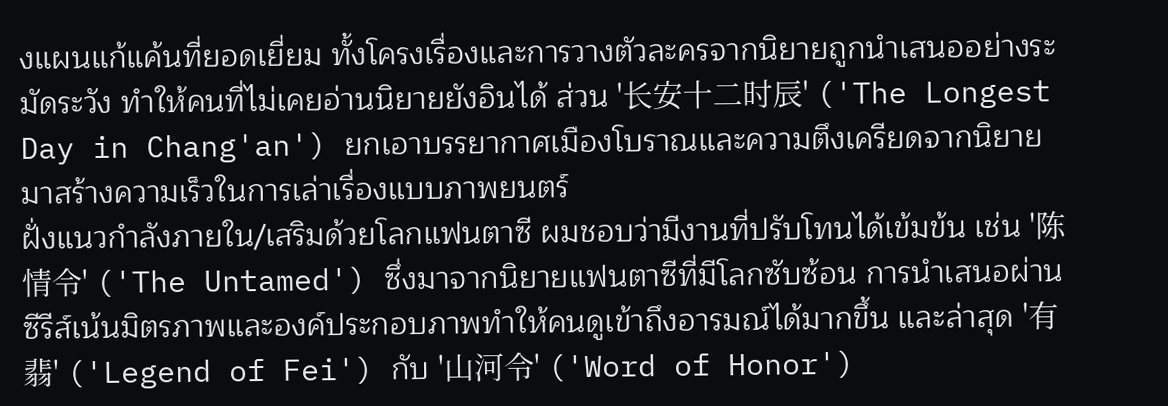งแผนแก้แค้นที่ยอดเยี่ยม ทั้งโครงเรื่องและการวางตัวละครจากนิยายถูกนำเสนออย่างระมัดระวัง ทำให้คนที่ไม่เคยอ่านนิยายยังอินได้ ส่วน '长安十二时辰' ('The Longest Day in Chang'an') ยกเอาบรรยากาศเมืองโบราณและความตึงเครียดจากนิยายมาสร้างความเร็วในการเล่าเรื่องแบบภาพยนตร์
ฝั่งแนวกำลังภายใน/เสริมด้วยโลกแฟนตาซี ผมชอบว่ามีงานที่ปรับโทนได้เข้มข้น เช่น '陈情令' ('The Untamed') ซึ่งมาจากนิยายแฟนตาซีที่มีโลกซับซ้อน การนำเสนอผ่านซีรีส์เน้นมิตรภาพและองค์ประกอบภาพทำให้คนดูเข้าถึงอารมณ์ได้มากขึ้น และล่าสุด '有翡' ('Legend of Fei') กับ '山河令' ('Word of Honor')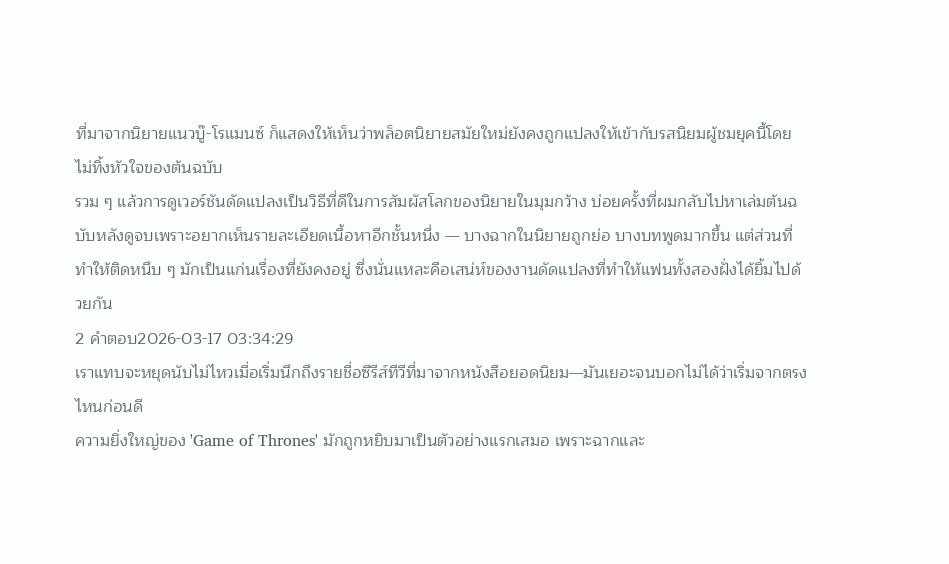ที่มาจากนิยายแนวบู๊-โรแมนซ์ ก็แสดงให้เห็นว่าพล็อตนิยายสมัยใหม่ยังคงถูกแปลงให้เข้ากับรสนิยมผู้ชมยุคนี้โดยไม่ทิ้งหัวใจของต้นฉบับ
รวม ๆ แล้วการดูเวอร์ชันดัดแปลงเป็นวิธีที่ดีในการสัมผัสโลกของนิยายในมุมกว้าง บ่อยครั้งที่ผมกลับไปหาเล่มต้นฉบับหลังดูจบเพราะอยากเห็นรายละเอียดเนื้อหาอีกชั้นหนึ่ง — บางฉากในนิยายถูกย่อ บางบทพูดมากขึ้น แต่ส่วนที่ทำให้ติดหนึบ ๆ มักเป็นแก่นเรื่องที่ยังคงอยู่ ซึ่งนั่นแหละคือเสน่ห์ของงานดัดแปลงที่ทำให้แฟนทั้งสองฝั่งได้ยิ้มไปด้วยกัน
2 คำตอบ2026-03-17 03:34:29
เราแทบจะหยุดนับไม่ไหวเมื่อเริ่มนึกถึงรายชื่อซีรีส์ทีวีที่มาจากหนังสือยอดนิยม—มันเยอะจนบอกไม่ได้ว่าเริ่มจากตรงไหนก่อนดี
ความยิ่งใหญ่ของ 'Game of Thrones' มักถูกหยิบมาเป็นตัวอย่างแรกเสมอ เพราะฉากและ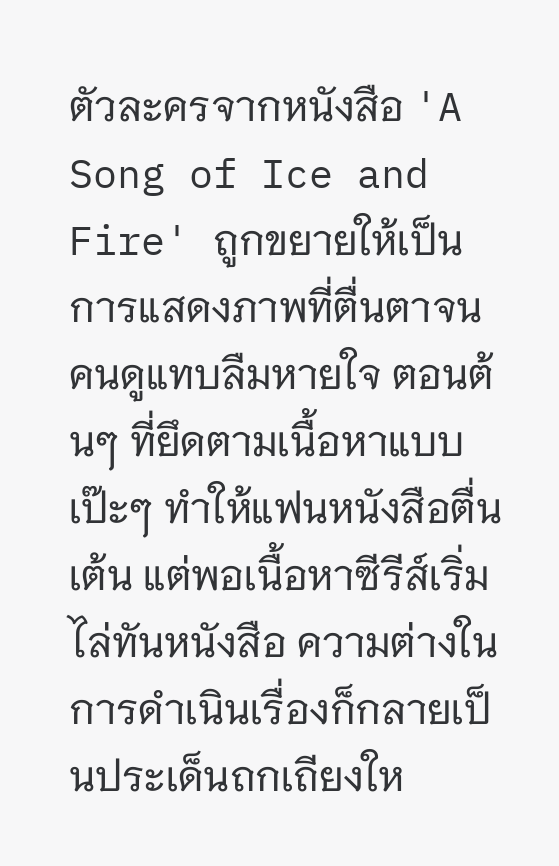ตัวละครจากหนังสือ 'A Song of Ice and Fire' ถูกขยายให้เป็นการแสดงภาพที่ตื่นตาจนคนดูแทบลืมหายใจ ตอนต้นๆ ที่ยึดตามเนื้อหาแบบเป๊ะๆ ทำให้แฟนหนังสือตื่นเต้น แต่พอเนื้อหาซีรีส์เริ่มไล่ทันหนังสือ ความต่างในการดำเนินเรื่องก็กลายเป็นประเด็นถกเถียงให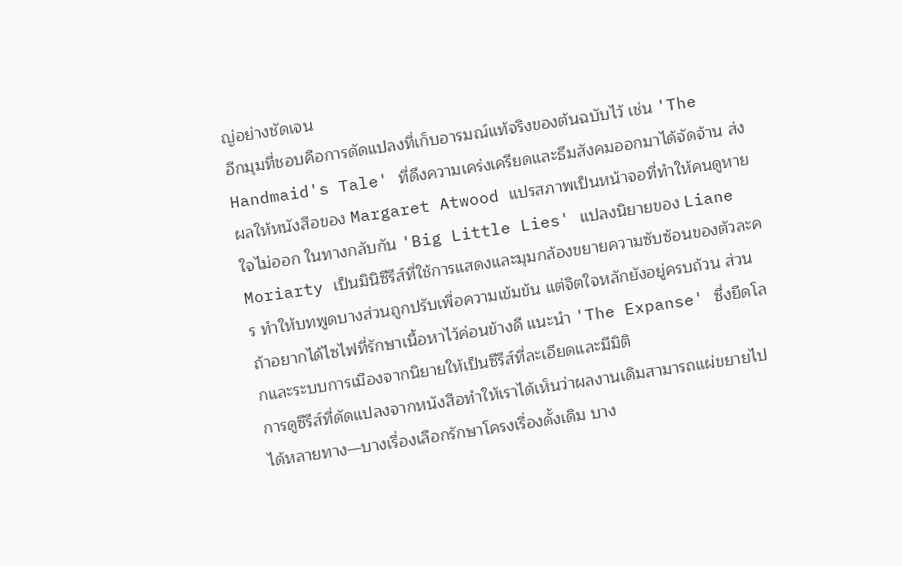ญ่อย่างชัดเจน
อีกมุมที่ชอบคือการดัดแปลงที่เก็บอารมณ์แท้จริงของต้นฉบับไว้ เช่น 'The Handmaid's Tale' ที่ดึงความเคร่งเครียดและธีมสังคมออกมาได้จัดจ้าน ส่งผลให้หนังสือของ Margaret Atwood แปรสภาพเป็นหน้าจอที่ทำให้คนดูหายใจไม่ออก ในทางกลับกัน 'Big Little Lies' แปลงนิยายของ Liane Moriarty เป็นมินิซีรีส์ที่ใช้การแสดงและมุมกล้องขยายความซับซ้อนของตัวละคร ทำให้บทพูดบางส่วนถูกปรับเพื่อความเข้มข้น แต่จิตใจหลักยังอยู่ครบถ้วน ส่วนถ้าอยากได้ไซไฟที่รักษาเนื้อหาไว้ค่อนข้างดี แนะนำ 'The Expanse' ซึ่งยืดโลกและระบบการเมืองจากนิยายให้เป็นซีรีส์ที่ละเอียดและมีมิติ
การดูซีรีส์ที่ดัดแปลงจากหนังสือทำให้เราได้เห็นว่าผลงานเดิมสามารถแผ่ขยายไปได้หลายทาง—บางเรื่องเลือกรักษาโครงเรื่องดั้งเดิม บาง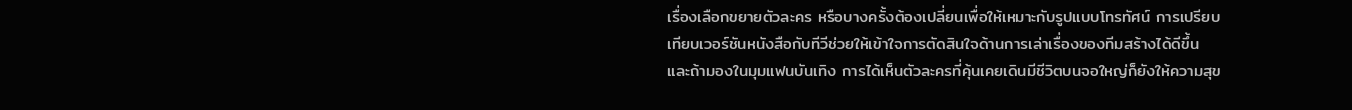เรื่องเลือกขยายตัวละคร หรือบางครั้งต้องเปลี่ยนเพื่อให้เหมาะกับรูปแบบโทรทัศน์ การเปรียบเทียบเวอร์ชันหนังสือกับทีวีช่วยให้เข้าใจการตัดสินใจด้านการเล่าเรื่องของทีมสร้างได้ดีขึ้น และถ้ามองในมุมแฟนบันเทิง การได้เห็นตัวละครที่คุ้นเคยเดินมีชีวิตบนจอใหญ่ก็ยังให้ความสุข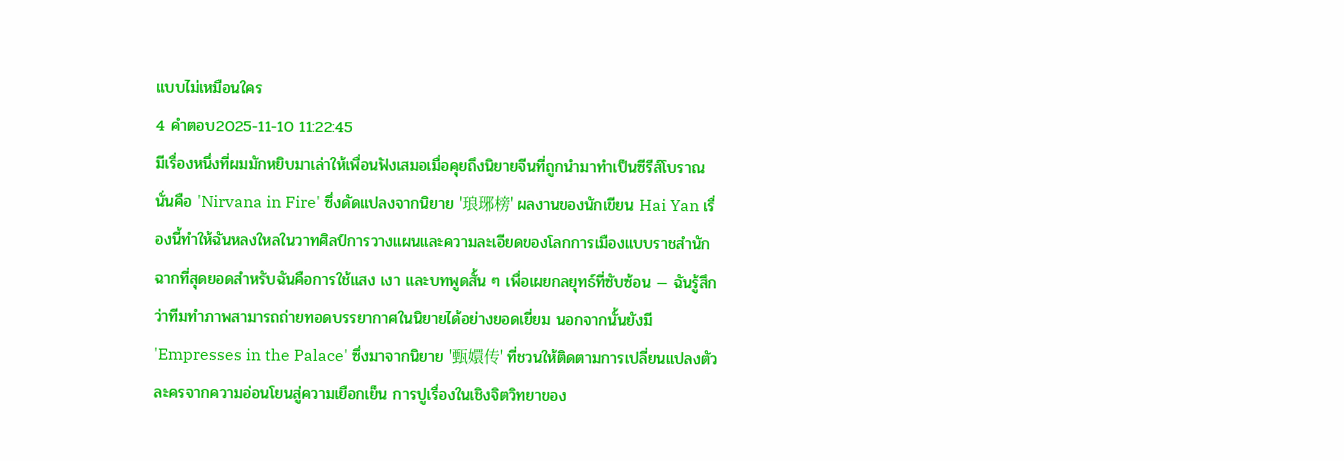แบบไม่เหมือนใคร
4 คำตอบ2025-11-10 11:22:45
มีเรื่องหนึ่งที่ผมมักหยิบมาเล่าให้เพื่อนฟังเสมอเมื่อคุยถึงนิยายจีนที่ถูกนำมาทำเป็นซีรีส์โบราณ นั่นคือ 'Nirvana in Fire' ซึ่งดัดแปลงจากนิยาย '琅琊榜' ผลงานของนักเขียน Hai Yan เรื่องนี้ทำให้ฉันหลงใหลในวาทศิลป์การวางแผนและความละเอียดของโลกการเมืองแบบราชสำนัก
ฉากที่สุดยอดสำหรับฉันคือการใช้แสง เงา และบทพูดสั้น ๆ เพื่อเผยกลยุทธ์ที่ซับซ้อน — ฉันรู้สึกว่าทีมทำภาพสามารถถ่ายทอดบรรยากาศในนิยายได้อย่างยอดเยี่ยม นอกจากนั้นยังมี 'Empresses in the Palace' ซึ่งมาจากนิยาย '甄嬛传' ที่ชวนให้ติดตามการเปลี่ยนแปลงตัวละครจากความอ่อนโยนสู่ความเยือกเย็น การปูเรื่องในเชิงจิตวิทยาของ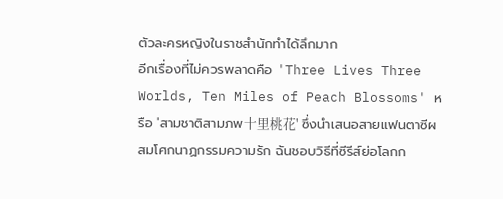ตัวละครหญิงในราชสำนักทำได้ลึกมาก
อีกเรื่องที่ไม่ควรพลาดคือ 'Three Lives Three Worlds, Ten Miles of Peach Blossoms' หรือ 'สามชาติสามภพ十里桃花' ซึ่งนำเสนอสายแฟนตาซีผสมโศกนาฏกรรมความรัก ฉันชอบวิธีที่ซีรีส์ย่อโลกก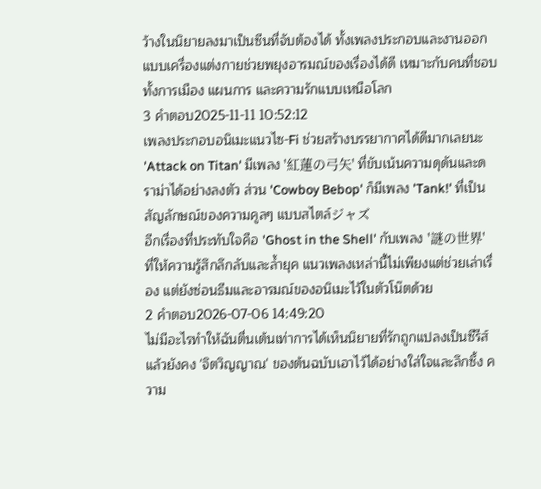ว้างในนิยายลงมาเป็นซีนที่จับต้องได้ ทั้งเพลงประกอบและงานออกแบบเครื่องแต่งกายช่วยพยุงอารมณ์ของเรื่องได้ดี เหมาะกับคนที่ชอบทั้งการเมือง แผนการ และความรักแบบเหนือโลก
3 คำตอบ2025-11-11 10:52:12
เพลงประกอบอนิเมะแนวไซ-Fi ช่วยสร้างบรรยากาศได้ดีมากเลยนะ 'Attack on Titan' มีเพลง '紅蓮の弓矢' ที่ขับเน้นความดุดันและดราม่าได้อย่างลงตัว ส่วน 'Cowboy Bebop' ก็มีเพลง 'Tank!' ที่เป็นสัญลักษณ์ของความคูลๆ แบบสไตล์ジャズ
อีกเรื่องที่ประทับใจคือ 'Ghost in the Shell' กับเพลง '謎の世界' ที่ให้ความรู้สึกลึกลับและล้ำยุค แนวเพลงเหล่านี้ไม่เพียงแต่ช่วยเล่าเรื่อง แต่ยังซ่อนธีมและอารมณ์ของอนิเมะไว้ในตัวโน๊ตด้วย
2 คำตอบ2026-07-06 14:49:20
ไม่มีอะไรทำให้ฉันตื่นเต้นเท่าการได้เห็นนิยายที่รักถูกแปลงเป็นซีรีส์แล้วยังคง 'จิตวิญญาณ' ของต้นฉบับเอาไว้ได้อย่างใส่ใจและลึกซึ้ง ความ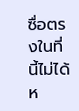ซื่อตรงในที่นี้ไม่ได้ห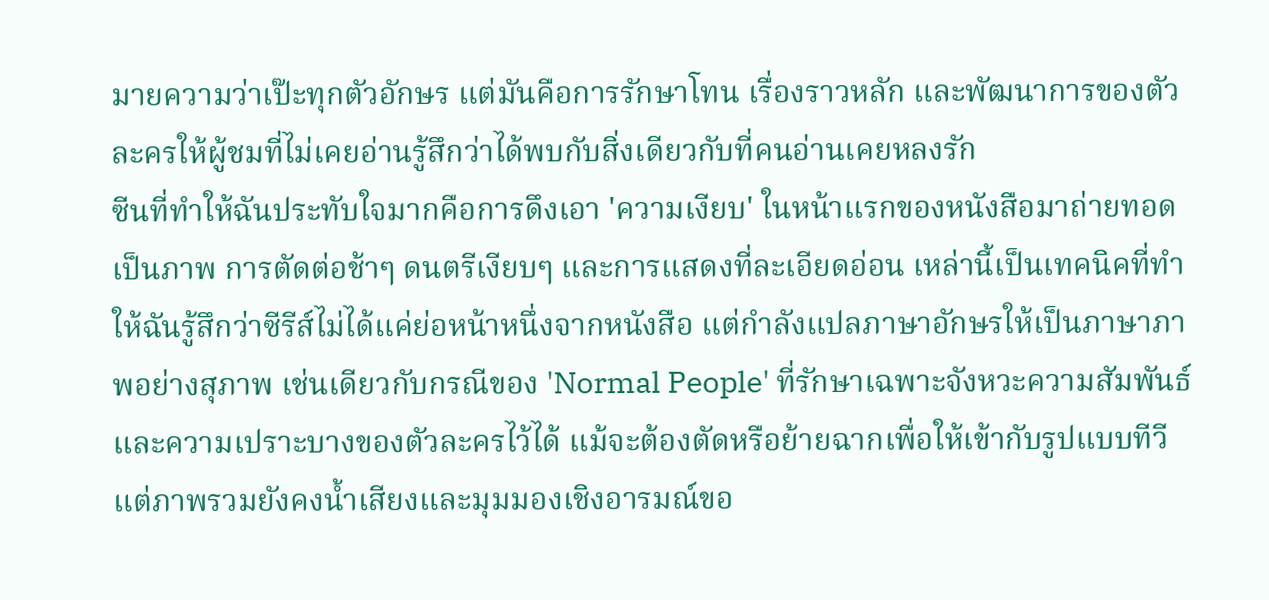มายความว่าเป๊ะทุกตัวอักษร แต่มันคือการรักษาโทน เรื่องราวหลัก และพัฒนาการของตัวละครให้ผู้ชมที่ไม่เคยอ่านรู้สึกว่าได้พบกับสิ่งเดียวกับที่คนอ่านเคยหลงรัก
ซีนที่ทำให้ฉันประทับใจมากคือการดึงเอา 'ความเงียบ' ในหน้าแรกของหนังสือมาถ่ายทอดเป็นภาพ การตัดต่อช้าๆ ดนตรีเงียบๆ และการแสดงที่ละเอียดอ่อน เหล่านี้เป็นเทคนิคที่ทำให้ฉันรู้สึกว่าซีรีส์ไม่ได้แค่ย่อหน้าหนึ่งจากหนังสือ แต่กำลังแปลภาษาอักษรให้เป็นภาษาภาพอย่างสุภาพ เช่นเดียวกับกรณีของ 'Normal People' ที่รักษาเฉพาะจังหวะความสัมพันธ์และความเปราะบางของตัวละครไว้ได้ แม้จะต้องตัดหรือย้ายฉากเพื่อให้เข้ากับรูปแบบทีวี แต่ภาพรวมยังคงน้ำเสียงและมุมมองเชิงอารมณ์ขอ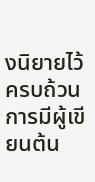งนิยายไว้ครบถ้วน
การมีผู้เขียนต้น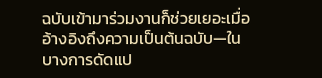ฉบับเข้ามาร่วมงานก็ช่วยเยอะเมื่ออ้างอิงถึงความเป็นต้นฉบับ—ในบางการดัดแป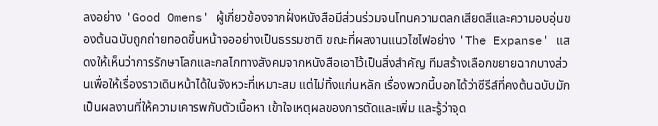ลงอย่าง 'Good Omens' ผู้เกี่ยวข้องจากฝั่งหนังสือมีส่วนร่วมจนโทนความตลกเสียดสีและความอบอุ่นของต้นฉบับถูกถ่ายทอดขึ้นหน้าจออย่างเป็นธรรมชาติ ขณะที่ผลงานแนวไซไฟอย่าง 'The Expanse' แสดงให้เห็นว่าการรักษาโลกและกลไกทางสังคมจากหนังสือเอาไว้เป็นสิ่งสำคัญ ทีมสร้างเลือกขยายฉากบางส่วนเพื่อให้เรื่องราวเดินหน้าได้ในจังหวะที่เหมาะสม แต่ไม่ทิ้งแก่นหลัก เรื่องพวกนี้บอกได้ว่าซีรีส์ที่คงต้นฉบับมักเป็นผลงานที่ให้ความเคารพกับตัวเนื้อหา เข้าใจเหตุผลของการตัดและเพิ่ม และรู้ว่าจุด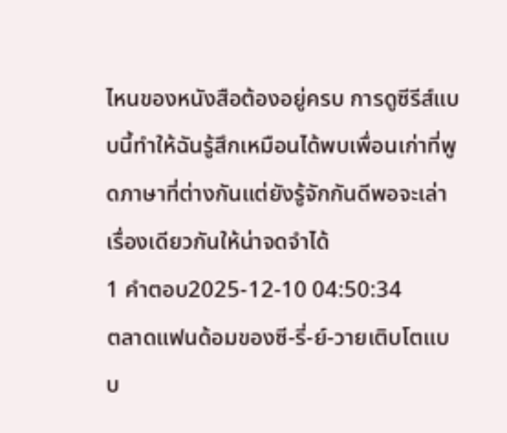ไหนของหนังสือต้องอยู่ครบ การดูซีรีส์แบบนี้ทำให้ฉันรู้สึกเหมือนได้พบเพื่อนเก่าที่พูดภาษาที่ต่างกันแต่ยังรู้จักกันดีพอจะเล่าเรื่องเดียวกันให้น่าจดจำได้
1 คำตอบ2025-12-10 04:50:34
ตลาดแฟนด้อมของซี-รี่-ย์-วายเติบโตแบบ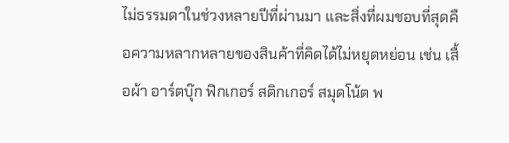ไม่ธรรมดาในช่วงหลายปีที่ผ่านมา และสิ่งที่ผมชอบที่สุดคือความหลากหลายของสินค้าที่คิดได้ไม่หยุดหย่อน เช่น เสื้อผ้า อาร์ตบุ๊ก ฟิกเกอร์ สติกเกอร์ สมุดโน้ต พ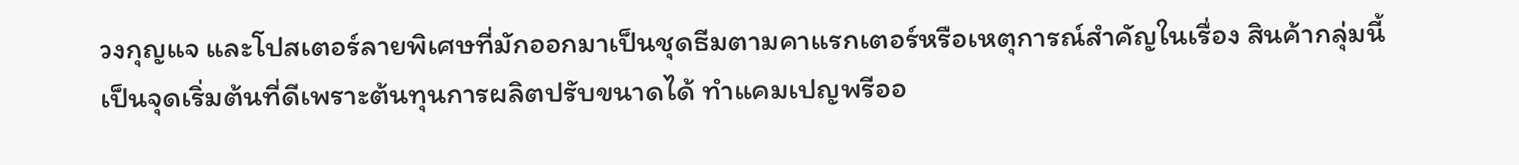วงกุญแจ และโปสเตอร์ลายพิเศษที่มักออกมาเป็นชุดธีมตามคาแรกเตอร์หรือเหตุการณ์สำคัญในเรื่อง สินค้ากลุ่มนี้เป็นจุดเริ่มต้นที่ดีเพราะต้นทุนการผลิตปรับขนาดได้ ทำแคมเปญพรีออ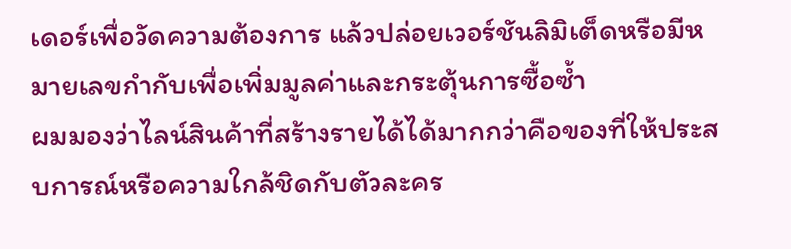เดอร์เพื่อวัดความต้องการ แล้วปล่อยเวอร์ชันลิมิเต็ดหรือมีหมายเลขกำกับเพื่อเพิ่มมูลค่าและกระตุ้นการซื้อซ้ำ
ผมมองว่าไลน์สินค้าที่สร้างรายได้ได้มากกว่าคือของที่ให้ประสบการณ์หรือความใกล้ชิดกับตัวละคร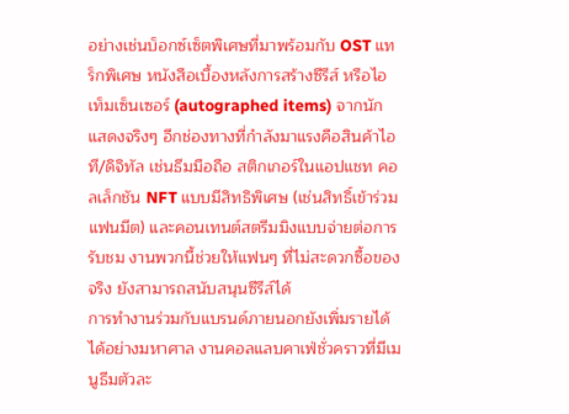อย่างเช่นบ็อกซ์เซ็ตพิเศษที่มาพร้อมกับ OST แทร็กพิเศษ หนังสือเบื้องหลังการสร้างซีรีส์ หรือไอเท็มเซ็นเซอร์ (autographed items) จากนักแสดงจริงๆ อีกช่องทางที่กำลังมาแรงคือสินค้าไอที/ดิจิทัล เช่นธีมมือถือ สติกเกอร์ในแอปแชท คอลเล็กชัน NFT แบบมีสิทธิพิเศษ (เช่นสิทธิ์เข้าร่วมแฟนมีต) และคอนเทนต์สตรีมมิงแบบจ่ายต่อการรับชม งานพวกนี้ช่วยให้แฟนๆ ที่ไม่สะดวกซื้อของจริง ยังสามารถสนับสนุนซีรีส์ได้
การทำงานร่วมกับแบรนด์ภายนอกยังเพิ่มรายได้ได้อย่างมหาศาล งานคอลแลบคาเฟ่ชั่วคราวที่มีเมนูธีมตัวละ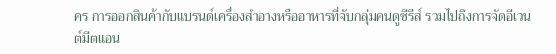คร การออกสินค้ากับแบรนด์เครื่องสำอางหรืออาหารที่จับกลุ่มคนดูซีรีส์ รวมไปถึงการจัดอีเวนต์มีตแอน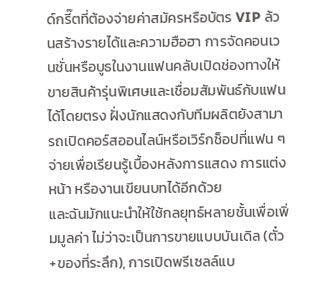ด์กรี๊ตที่ต้องจ่ายค่าสมัครหรือบัตร VIP ล้วนสร้างรายได้และความฮือฮา การจัดคอนเวนชั่นหรือบูธในงานแฟนคลับเปิดช่องทางให้ขายสินค้ารุ่นพิเศษและเชื่อมสัมพันธ์กับแฟนได้โดยตรง ฝั่งนักแสดงกับทีมผลิตยังสามารถเปิดคอร์สออนไลน์หรือเวิร์กช็อปที่แฟน ๆ จ่ายเพื่อเรียนรู้เบื้องหลังการแสดง การแต่งหน้า หรืองานเขียนบทได้อีกด้วย
และฉันมักแนะนำให้ใช้กลยุทธ์หลายชั้นเพื่อเพิ่มมูลค่า ไม่ว่าจะเป็นการขายแบบบันเดิล (ตั๋ว+ของที่ระลึก), การเปิดพรีเซลล์แบ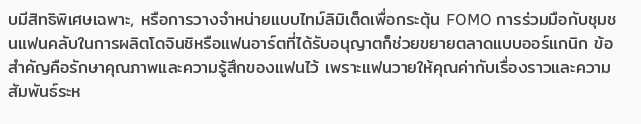บมีสิทธิพิเศษเฉพาะ, หรือการวางจำหน่ายแบบไทม์ลิมิเต็ดเพื่อกระตุ้น FOMO การร่วมมือกับชุมชนแฟนคลับในการผลิตโดจินชิหรือแฟนอาร์ตที่ได้รับอนุญาตก็ช่วยขยายตลาดแบบออร์แกนิก ข้อสำคัญคือรักษาคุณภาพและความรู้สึกของแฟนไว้ เพราะแฟนวายให้คุณค่ากับเรื่องราวและความสัมพันธ์ระห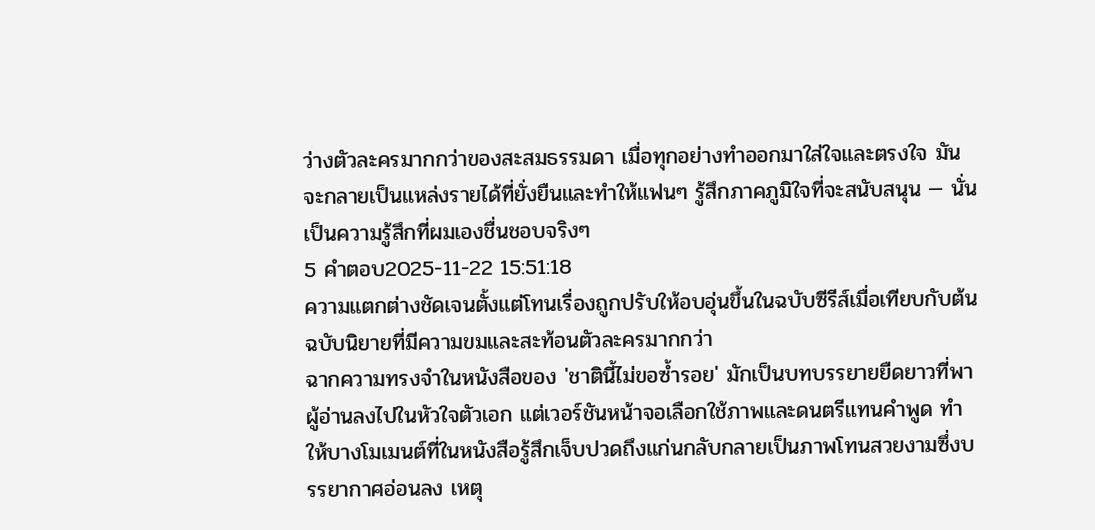ว่างตัวละครมากกว่าของสะสมธรรมดา เมื่อทุกอย่างทำออกมาใส่ใจและตรงใจ มันจะกลายเป็นแหล่งรายได้ที่ยั่งยืนและทำให้แฟนๆ รู้สึกภาคภูมิใจที่จะสนับสนุน — นั่นเป็นความรู้สึกที่ผมเองชื่นชอบจริงๆ
5 คำตอบ2025-11-22 15:51:18
ความแตกต่างชัดเจนตั้งแต่โทนเรื่องถูกปรับให้อบอุ่นขึ้นในฉบับซีรีส์เมื่อเทียบกับต้นฉบับนิยายที่มีความขมและสะท้อนตัวละครมากกว่า
ฉากความทรงจำในหนังสือของ 'ชาตินี้ไม่ขอซ้ำรอย' มักเป็นบทบรรยายยืดยาวที่พาผู้อ่านลงไปในหัวใจตัวเอก แต่เวอร์ชันหน้าจอเลือกใช้ภาพและดนตรีแทนคำพูด ทำให้บางโมเมนต์ที่ในหนังสือรู้สึกเจ็บปวดถึงแก่นกลับกลายเป็นภาพโทนสวยงามซึ่งบรรยากาศอ่อนลง เหตุ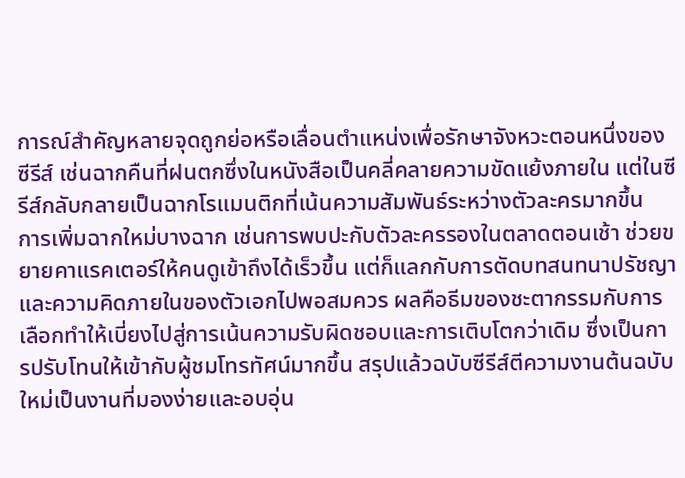การณ์สำคัญหลายจุดถูกย่อหรือเลื่อนตำแหน่งเพื่อรักษาจังหวะตอนหนึ่งของซีรีส์ เช่นฉากคืนที่ฝนตกซึ่งในหนังสือเป็นคลี่คลายความขัดแย้งภายใน แต่ในซีรีส์กลับกลายเป็นฉากโรแมนติกที่เน้นความสัมพันธ์ระหว่างตัวละครมากขึ้น
การเพิ่มฉากใหม่บางฉาก เช่นการพบปะกับตัวละครรองในตลาดตอนเช้า ช่วยขยายคาแรคเตอร์ให้คนดูเข้าถึงได้เร็วขึ้น แต่ก็แลกกับการตัดบทสนทนาปรัชญาและความคิดภายในของตัวเอกไปพอสมควร ผลคือธีมของชะตากรรมกับการเลือกทำให้เบี่ยงไปสู่การเน้นความรับผิดชอบและการเติบโตกว่าเดิม ซึ่งเป็นการปรับโทนให้เข้ากับผู้ชมโทรทัศน์มากขึ้น สรุปแล้วฉบับซีรีส์ตีความงานต้นฉบับใหม่เป็นงานที่มองง่ายและอบอุ่น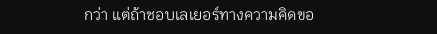กว่า แต่ถ้าชอบเลเยอร์ทางความคิดขอ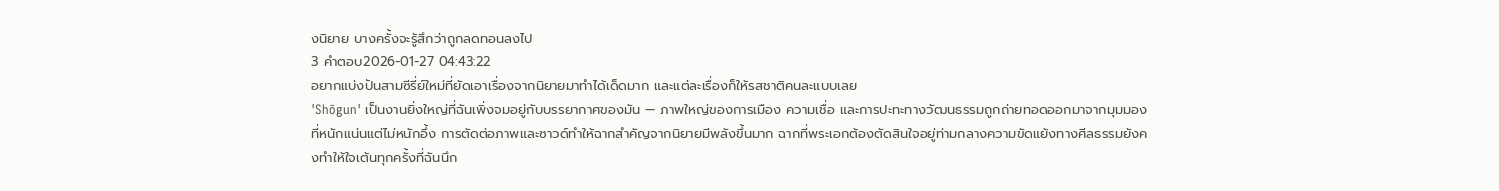งนิยาย บางครั้งจะรู้สึกว่าถูกลดทอนลงไป
3 คำตอบ2026-01-27 04:43:22
อยากแบ่งปันสามซีรี่ย์ใหม่ที่ยัดเอาเรื่องจากนิยายมาทำได้เด็ดมาก และแต่ละเรื่องก็ให้รสชาติคนละแบบเลย
'Shōgun' เป็นงานยิ่งใหญ่ที่ฉันเพิ่งจมอยู่กับบรรยากาศของมัน — ภาพใหญ่ของการเมือง ความเชื่อ และการปะทะทางวัฒนธรรมถูกถ่ายทอดออกมาจากมุมมองที่หนักแน่นแต่ไม่หนักอึ้ง การตัดต่อภาพและซาวด์ทำให้ฉากสำคัญจากนิยายมีพลังขึ้นมาก ฉากที่พระเอกต้องตัดสินใจอยู่ท่ามกลางความขัดแย้งทางศีลธรรมยังคงทำให้ใจเต้นทุกครั้งที่ฉันนึก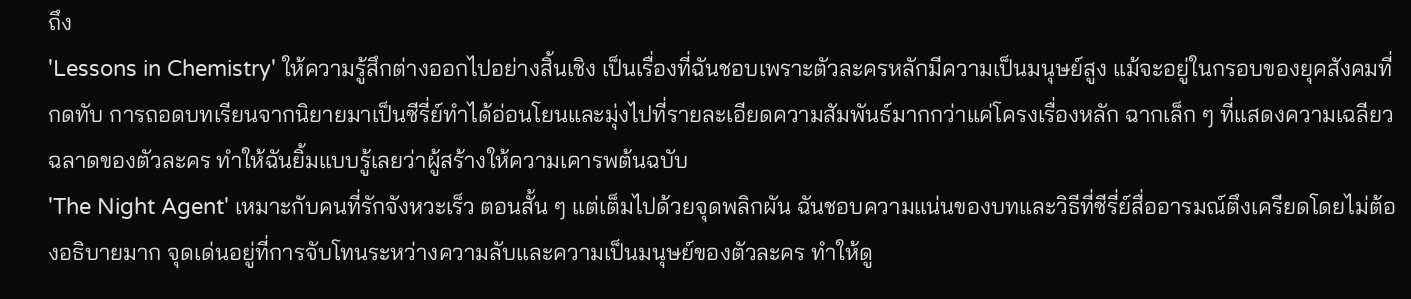ถึง
'Lessons in Chemistry' ให้ความรู้สึกต่างออกไปอย่างสิ้นเชิง เป็นเรื่องที่ฉันชอบเพราะตัวละครหลักมีความเป็นมนุษย์สูง แม้จะอยู่ในกรอบของยุคสังคมที่กดทับ การถอดบทเรียนจากนิยายมาเป็นซีรี่ย์ทำได้อ่อนโยนและมุ่งไปที่รายละเอียดความสัมพันธ์มากกว่าแค่โครงเรื่องหลัก ฉากเล็ก ๆ ที่แสดงความเฉลียวฉลาดของตัวละคร ทำให้ฉันยิ้มแบบรู้เลยว่าผู้สร้างให้ความเคารพต้นฉบับ
'The Night Agent' เหมาะกับคนที่รักจังหวะเร็ว ตอนสั้น ๆ แต่เต็มไปด้วยจุดพลิกผัน ฉันชอบความแน่นของบทและวิธีที่ซีรี่ย์สื่ออารมณ์ตึงเครียดโดยไม่ต้องอธิบายมาก จุดเด่นอยู่ที่การจับโทนระหว่างความลับและความเป็นมนุษย์ของตัวละคร ทำให้ดู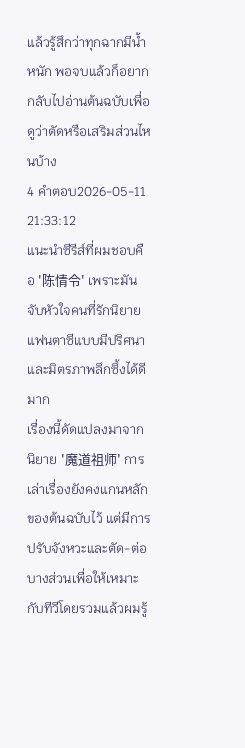แล้วรู้สึกว่าทุกฉากมีน้ำหนัก พอจบแล้วก็อยากกลับไปอ่านต้นฉบับเพื่อดูว่าตัดหรือเสริมส่วนไหนบ้าง
4 คำตอบ2026-05-11 21:33:12
แนะนำซีรีส์ที่ผมชอบคือ '陈情令' เพราะมันจับหัวใจคนที่รักนิยายแฟนตาซีแบบมีปริศนาและมิตรภาพลึกซึ้งได้ดีมาก
เรื่องนี้ดัดแปลงมาจากนิยาย '魔道祖师' การเล่าเรื่องยังคงแกนหลักของต้นฉบับไว้ แต่มีการปรับจังหวะและตัด-ต่อบางส่วนเพื่อให้เหมาะกับทีวีโดยรวมแล้วผมรู้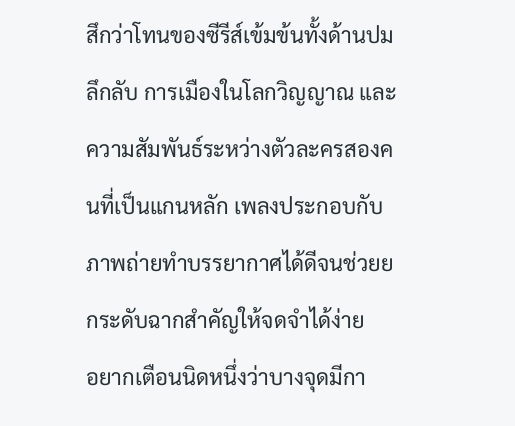สึกว่าโทนของซีรีส์เข้มข้นทั้งด้านปมลึกลับ การเมืองในโลกวิญญาณ และความสัมพันธ์ระหว่างตัวละครสองคนที่เป็นแกนหลัก เพลงประกอบกับภาพถ่ายทำบรรยากาศได้ดีจนช่วยยกระดับฉากสำคัญให้จดจำได้ง่าย
อยากเตือนนิดหนึ่งว่าบางจุดมีกา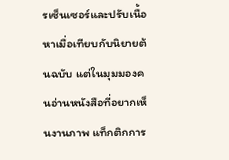รเซ็นเซอร์และปรับเนื้อหาเมื่อเทียบกับนิยายต้นฉบับ แต่ในมุมมองคนอ่านหนังสือที่อยากเห็นงานภาพ แท็กติกการ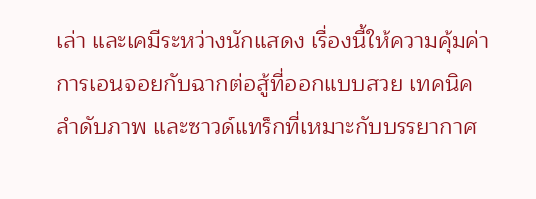เล่า และเคมีระหว่างนักแสดง เรื่องนี้ให้ความคุ้มค่า การเอนจอยกับฉากต่อสู้ที่ออกแบบสวย เทคนิคลำดับภาพ และซาวด์แทร็กที่เหมาะกับบรรยากาศ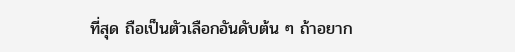ที่สุด ถือเป็นตัวเลือกอันดับต้น ๆ ถ้าอยาก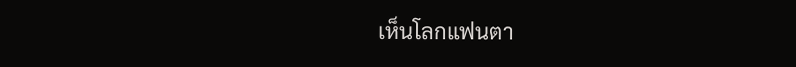เห็นโลกแฟนตา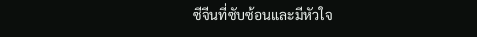ซีจีนที่ซับซ้อนและมีหัวใจ